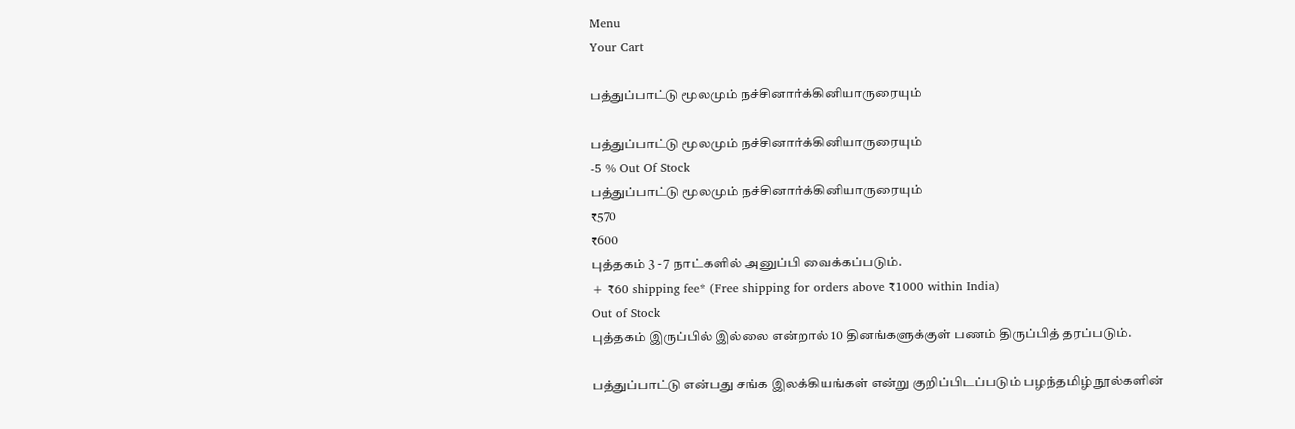Menu
Your Cart

பத்துப்பாட்டு மூலமும் நச்சினார்க்கினியாருரையும்

பத்துப்பாட்டு மூலமும் நச்சினார்க்கினியாருரையும்
-5 % Out Of Stock
பத்துப்பாட்டு மூலமும் நச்சினார்க்கினியாருரையும்
₹570
₹600
புத்தகம் 3 - 7 நாட்களில் அனுப்பி வைக்கப்படும்.
+ ₹60 shipping fee* (Free shipping for orders above ₹1000 within India)
Out of Stock
புத்தகம் இருப்பில் இல்லை என்றால் 10 தினங்களுக்குள் பணம் திருப்பித் தரப்படும்.

பத்துப்பாட்டு என்பது சங்க இலக்கியங்கள் என்று குறிப்பிடப்படும் பழந்தமிழ் நூல்களின்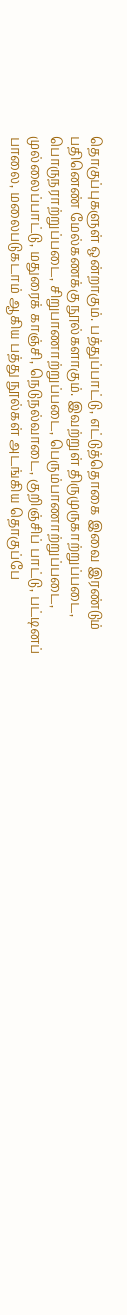தொகுப்புகளுள் ஒன்றாகும். பத்துப்பாட்டு, எட்டுத்தொகை இவை இரண்டும் பதினெண் மேல்கணக்கு நூல்களாகும். இவற்றுள் திருமுருகாற்றுப்படை, பொருநராற்றுப்படை, சிறுபாணாற்றுப்படை, பெரும்பாணாற்றுப்படை, முல்லைப்பாட்டு, மதுரைக் காஞ்சி, நெடுநல்வாடை, குறிஞ்சிப் பாட்டு, பட்டினப் பாலை, மலைபடுகடாம் ஆகிய பத்து நூல்கள் அடங்கிய தொகுப்பே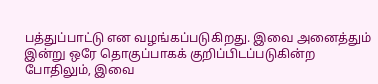பத்துப்பாட்டு என வழங்கப்படுகிறது. இவை அனைத்தும் இன்று ஒரே தொகுப்பாகக் குறிப்பிடப்படுகின்ற போதிலும், இவை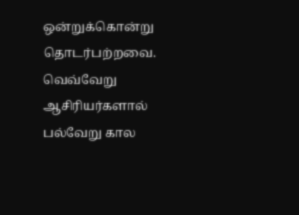ஒன்றுக்கொன்று தொடர்பற்றவை. வெவ்வேறு ஆசிரியர்களால் பல்வேறு கால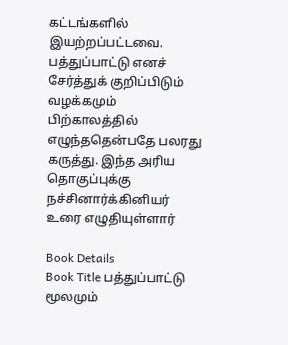கட்டங்களில் இயற்றப்பட்டவை. பத்துப்பாட்டு எனச் சேர்த்துக் குறிப்பிடும் வழக்கமும் பிற்காலத்தில் எழுந்ததென்பதே பலரது கருத்து. இந்த அரிய தொகுப்புக்கு நச்சினார்க்கினியர் உரை எழுதியுள்ளார்

Book Details
Book Title பத்துப்பாட்டு மூலமும்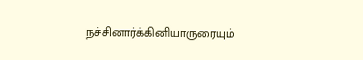நச்சினார்க்கினியாருரையும்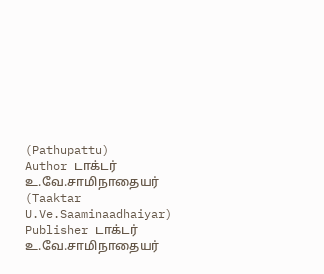(Pathupattu)
Author டாக்டர் உ.வே.சாமிநாதையர் (Taaktar U.Ve.Saaminaadhaiyar)
Publisher டாக்டர் உ.வே.சாமிநாதையர்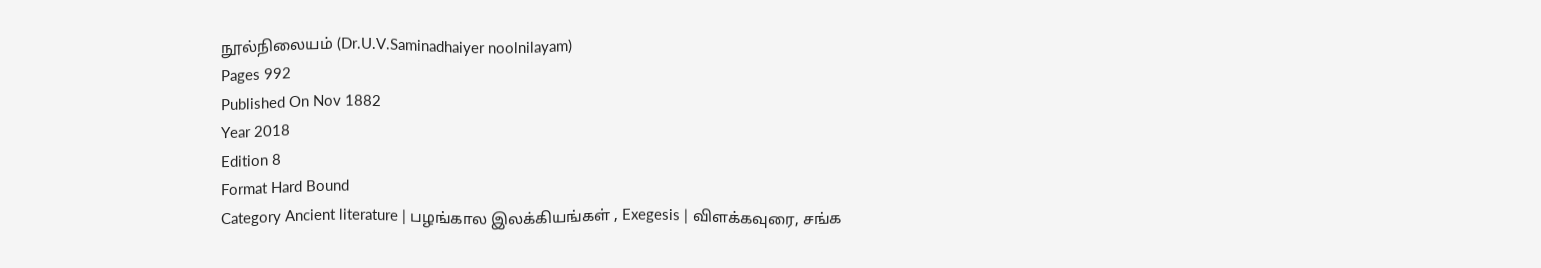நூல்நிலையம் (Dr.U.V.Saminadhaiyer noolnilayam)
Pages 992
Published On Nov 1882
Year 2018
Edition 8
Format Hard Bound
Category Ancient literature | பழங்கால இலக்கியங்கள் , Exegesis | விளக்கவுரை, சங்க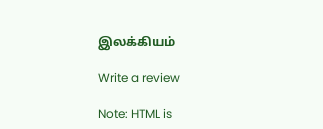இலக்கியம்

Write a review

Note: HTML is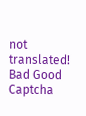not translated!
Bad Good
Captcha